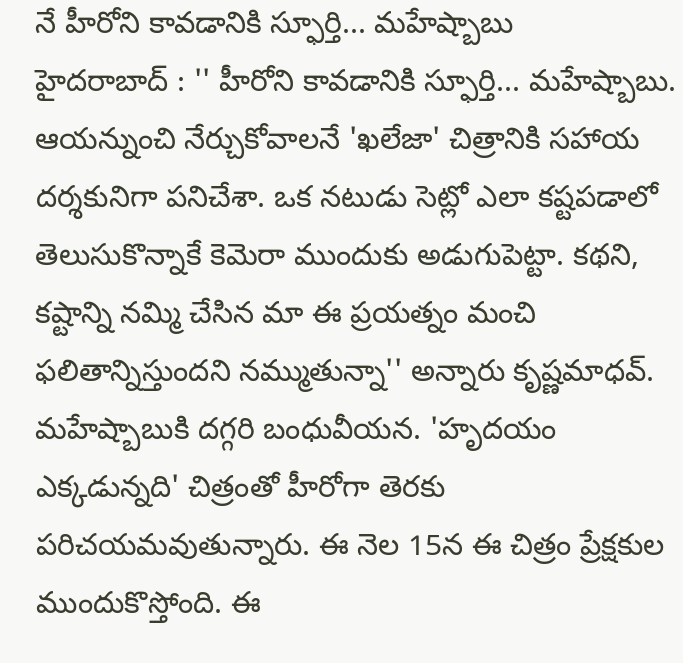నే హీరోని కావడానికి స్ఫూర్తి... మహేష్బాబు
హైదరాబాద్ : '' హీరోని కావడానికి స్ఫూర్తి... మహేష్బాబు. ఆయన్నుంచి నేర్చుకోవాలనే 'ఖలేజా' చిత్రానికి సహాయ దర్శకునిగా పనిచేశా. ఒక నటుడు సెట్లో ఎలా కష్టపడాలో తెలుసుకొన్నాకే కెమెరా ముందుకు అడుగుపెట్టా. కథని, కష్టాన్ని నమ్మి చేసిన మా ఈ ప్రయత్నం మంచి ఫలితాన్నిస్తుందని నమ్ముతున్నా'' అన్నారు కృష్ణమాధవ్. మహేష్బాబుకి దగ్గరి బంధువీయన. 'హృదయం ఎక్కడున్నది' చిత్రంతో హీరోగా తెరకు పరిచయమవుతున్నారు. ఈ నెల 15న ఈ చిత్రం ప్రేక్షకుల ముందుకొస్తోంది. ఈ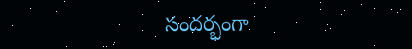సందర్భంగా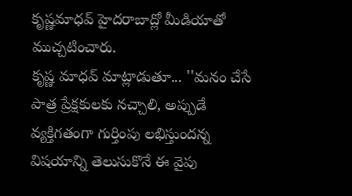కృష్ణమాధవ్ హైదరాబాద్లో మీడియాతో ముచ్చటించారు.
కృష్ణ మాధవ్ మాట్లాడుతూ... ''మనం చేసే పాత్ర ప్రేక్షకులకు నచ్చాలి, అప్పుడే వ్యక్తిగతంగా గుర్తింపు లభిస్తుందన్న విషయాన్ని తెలుసుకొనే ఈ వైపు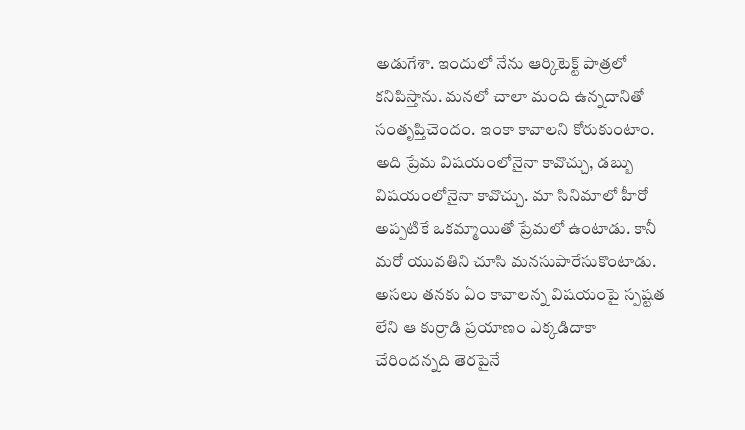అడుగేశా. ఇందులో నేను ఆర్కిటెక్ట్ పాత్రలో కనిపిస్తాను. మనలో చాలా మంది ఉన్నదానితో సంతృప్తిచెందం. ఇంకా కావాలని కోరుకుంటాం. అది ప్రేమ విషయంలోనైనా కావొచ్చు, డబ్బు విషయంలోనైనా కావొచ్చు. మా సినిమాలో హీరో అప్పటికే ఒకమ్మాయితో ప్రేమలో ఉంటాడు. కానీ మరో యువతిని చూసి మనసుపారేసుకొంటాడు. అసలు తనకు ఏం కావాలన్న విషయంపై స్పష్టత లేని ఆ కుర్రాడి ప్రయాణం ఎక్కడిదాకా చేరిందన్నది తెరపైనే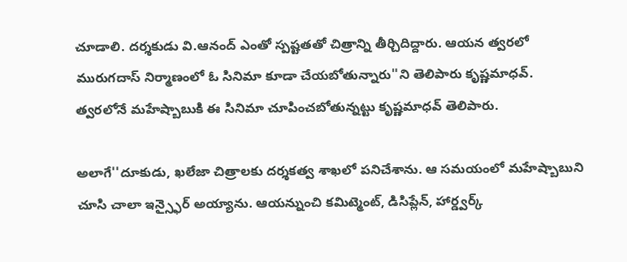చూడాలి. దర్శకుడు వి.ఆనంద్ ఎంతో స్పష్టతతో చిత్రాన్ని తీర్చిదిద్దారు. ఆయన త్వరలో మురుగదాస్ నిర్మాణంలో ఓ సినిమా కూడా చేయబోతున్నారు''ని తెలిపారు కృష్ణమాధవ్. త్వరలోనే మహేష్బాబుకి ఈ సినిమా చూపించబోతున్నట్టు కృష్ణమాధవ్ తెలిపారు.

అలాగే''దూకుడు, ఖలేజా చిత్రాలకు దర్శకత్వ శాఖలో పనిచేశాను. ఆ సమయంలో మహేష్బాబుని చూసి చాలా ఇన్స్ఫైర్ అయ్యాను. ఆయన్నుంచి కమిట్మెంట్, డిసిప్లేన్, హార్డ్వర్క్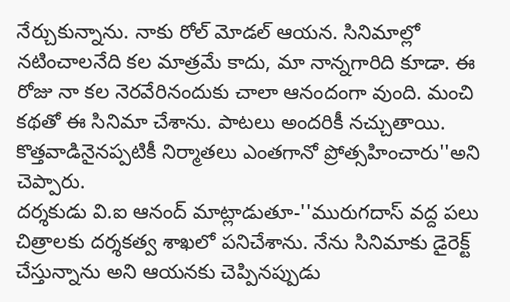నేర్చుకున్నాను. నాకు రోల్ మోడల్ ఆయన. సినిమాల్లో నటించాలనేది కల మాత్రమే కాదు, మా నాన్నగారిది కూడా. ఈ రోజు నా కల నెరవేరినందుకు చాలా ఆనందంగా వుంది. మంచి కథతో ఈ సినిమా చేశాను. పాటలు అందరికీ నచ్చుతాయి. కొత్తవాడినైనప్పటికీ నిర్మాతలు ఎంతగానో ప్రోత్సహించారు''అని చెప్పారు.
దర్శకుడు వి.ఐ ఆనంద్ మాట్లాడుతూ-''మురుగదాస్ వద్ద పలు చిత్రాలకు దర్శకత్వ శాఖలో పనిచేశాను. నేను సినిమాకు డైరెక్ట్ చేస్తున్నాను అని ఆయనకు చెప్పినప్పుడు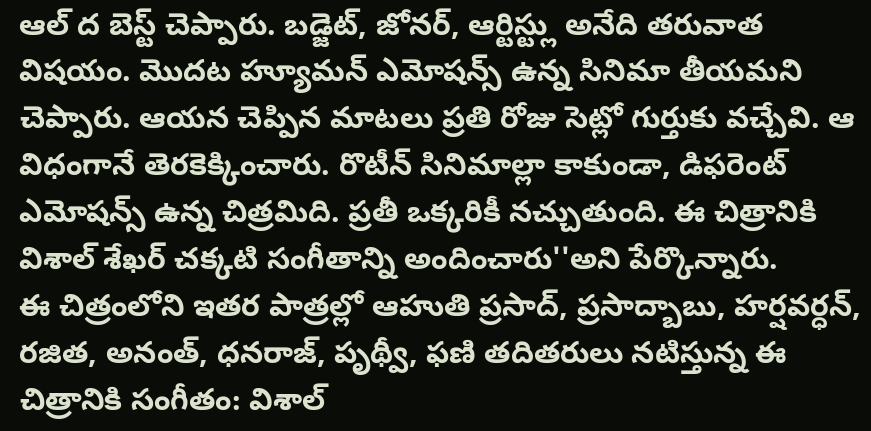ఆల్ ద బెస్ట్ చెప్పారు. బడ్జెట్, జోనర్, ఆర్టిస్ట్లు అనేది తరువాత విషయం. మొదట హ్యూమన్ ఎమోషన్స్ ఉన్న సినిమా తీయమని చెప్పారు. ఆయన చెప్పిన మాటలు ప్రతి రోజు సెట్లో గుర్తుకు వచ్చేవి. ఆ విధంగానే తెరకెక్కించారు. రొటీన్ సినిమాల్లా కాకుండా, డిఫరెంట్ ఎమోషన్స్ ఉన్న చిత్రమిది. ప్రతీ ఒక్కరికీ నచ్చుతుంది. ఈ చిత్రానికి విశాల్ శేఖర్ చక్కటి సంగీతాన్ని అందించారు''అని పేర్కొన్నారు.
ఈ చిత్రంలోని ఇతర పాత్రల్లో ఆహుతి ప్రసాద్, ప్రసాద్బాబు, హర్షవర్ధన్, రజిత, అనంత్, ధనరాజ్, పృథ్వీ, ఫణి తదితరులు నటిస్తున్న ఈ చిత్రానికి సంగీతం: విశాల్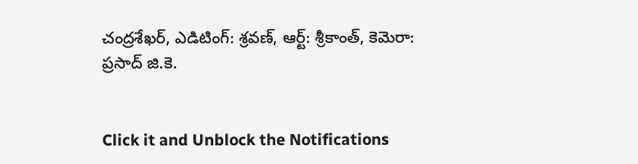చంద్రశేఖర్, ఎడిటింగ్: శ్రవణ్, ఆర్ట్: శ్రీకాంత్, కెమెరా: ప్రసాద్ జి.కె.


Click it and Unblock the Notifications